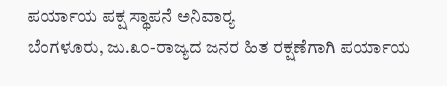ಪರ್ಯಾಯ ಪಕ್ಷ ಸ್ಥಾಪನೆ ಅನಿವಾರ್‍ಯ
ಬೆಂಗಳೂರು, ಜು.೩೦-ರಾಜ್ಯದ ಜನರ ಹಿತ ರಕ್ಷಣೆಗಾಗಿ ಪರ್ಯಾಯ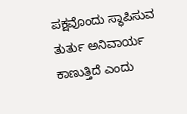ಪಕ್ಷವೊಂದು ಸ್ಥಾಪಿಸುವ ತುರ್ತು ಅನಿವಾರ್ಯ ಕಾಣುತ್ತಿದೆ ಎಂದು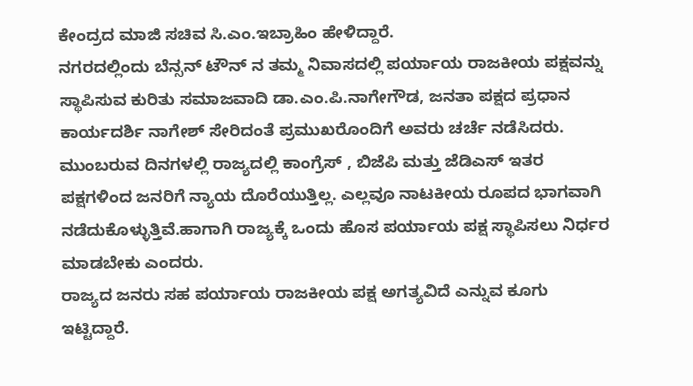ಕೇಂದ್ರದ ಮಾಜಿ ಸಚಿವ ಸಿ.ಎಂ.ಇಬ್ರಾಹಿಂ ಹೇಳಿದ್ದಾರೆ.
ನಗರದಲ್ಲಿಂದು ಬೆನ್ಸನ್ ಟೌನ್ ನ ತಮ್ಮ ನಿವಾಸದಲ್ಲಿ ಪರ್ಯಾಯ ರಾಜಕೀಯ ಪಕ್ಷವನ್ನು ಸ್ಥಾಪಿಸುವ ಕುರಿತು ಸಮಾಜವಾದಿ ಡಾ.ಎಂ.ಪಿ.ನಾಗೇಗೌಡ, ಜನತಾ ಪಕ್ಷದ ಪ್ರಧಾನ ಕಾರ್ಯದರ್ಶಿ ನಾಗೇಶ್ ಸೇರಿದಂತೆ ಪ್ರಮುಖರೊಂದಿಗೆ ಅವರು ಚರ್ಚೆ ನಡೆಸಿದರು.
ಮುಂಬರುವ ದಿನಗಳಲ್ಲಿ ರಾಜ್ಯದಲ್ಲಿ ಕಾಂಗ್ರೆಸ್ , ಬಿಜೆಪಿ ಮತ್ತು ಜೆಡಿಎಸ್ ಇತರ ಪಕ್ಷಗಳಿಂದ ಜನರಿಗೆ ನ್ಯಾಯ ದೊರೆಯುತ್ತಿಲ್ಲ. ಎಲ್ಲವೂ ನಾಟಕೀಯ ರೂಪದ ಭಾಗವಾಗಿ ನಡೆದುಕೊಳ್ಳುತ್ತಿವೆ.ಹಾಗಾಗಿ ರಾಜ್ಯಕ್ಕೆ ಒಂದು ಹೊಸ ಪರ್ಯಾಯ ಪಕ್ಷ ಸ್ಥಾಪಿಸಲು ನಿರ್ಧರ ಮಾಡಬೇಕು ಎಂದರು.
ರಾಜ್ಯದ ಜನರು ಸಹ ಪರ್ಯಾಯ ರಾಜಕೀಯ ಪಕ್ಷ ಅಗತ್ಯವಿದೆ ಎನ್ನುವ ಕೂಗು ಇಟ್ಟಿದ್ದಾರೆ.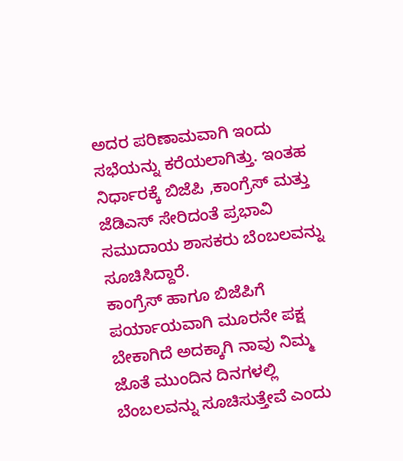ಅದರ ಪರಿಣಾಮವಾಗಿ ಇಂದು ಸಭೆಯನ್ನು ಕರೆಯಲಾಗಿತ್ತು. ಇಂತಹ ನಿರ್ಧಾರಕ್ಕೆ ಬಿಜೆಪಿ ,ಕಾಂಗ್ರೆಸ್ ಮತ್ತು ಜೆಡಿಎಸ್ ಸೇರಿದಂತೆ ಪ್ರಭಾವಿ ಸಮುದಾಯ ಶಾಸಕರು ಬೆಂಬಲವನ್ನು ಸೂಚಿಸಿದ್ದಾರೆ.
ಕಾಂಗ್ರೆಸ್ ಹಾಗೂ ಬಿಜೆಪಿಗೆ ಪರ್ಯಾಯವಾಗಿ ಮೂರನೇ ಪಕ್ಷ ಬೇಕಾಗಿದೆ ಅದಕ್ಕಾಗಿ ನಾವು ನಿಮ್ಮ ಜೊತೆ ಮುಂದಿನ ದಿನಗಳಲ್ಲಿ ಬೆಂಬಲವನ್ನು ಸೂಚಿಸುತ್ತೇವೆ ಎಂದು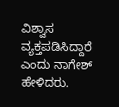ವಿಶ್ವಾಸ ವ್ಯಕ್ತಪಡಿಸಿದ್ದಾರೆ ಎಂದು ನಾಗೇಶ್ ಹೇಳಿದರು.